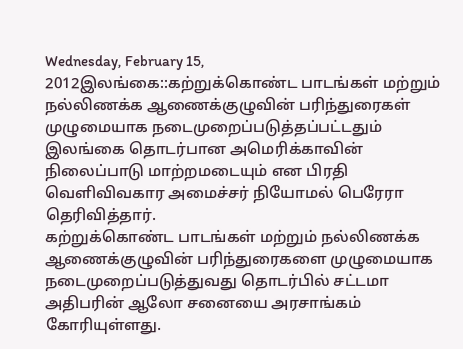Wednesday, February 15, 2012இலங்கை::கற்றுக்கொண்ட பாடங்கள் மற்றும் நல்லிணக்க ஆணைக்குழுவின் பரிந்துரைகள் முழுமையாக நடைமுறைப்படுத்தப்பட்டதும் இலங்கை தொடர்பான அமெரிக்காவின் நிலைப்பாடு மாற்றமடையும் என பிரதி வெளிவிவகார அமைச்சர் நியோமல் பெரேரா தெரிவித்தார்.
கற்றுக்கொண்ட பாடங்கள் மற்றும் நல்லிணக்க ஆணைக்குழுவின் பரிந்துரைகளை முழுமையாக நடைமுறைப்படுத்துவது தொடர்பில் சட்டமா அதிபரின் ஆலோ சனையை அரசாங்கம் கோரியுள்ளது.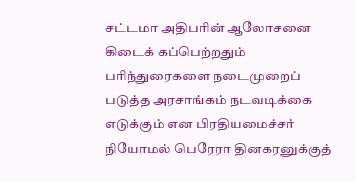சட்டமா அதிபரின் ஆலோசனை கிடைக் கப்பெற்றதும் பரிந்துரைகளை நடைமுறைப் படுத்த அரசாங்கம் நடவடிக்கை எடுக்கும் என பிரதியமைச்சர் நியோமல் பெரேரா தினகரனுக்குத்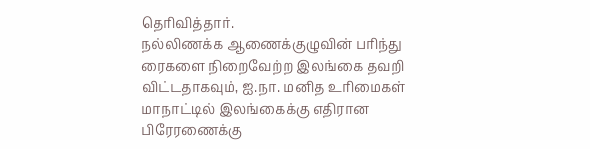தெரிவித்தார்.
நல்லிணக்க ஆணைக்குழுவின் பரிந்து ரைகளை நிறைவேற்ற இலங்கை தவறி விட்டதாகவும், ஐ.நா. மனித உரிமைகள் மாநாட்டில் இலங்கைக்கு எதிரான பிரேரணைக்கு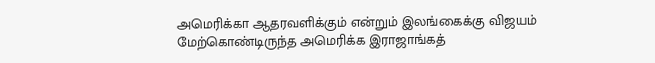அமெரிக்கா ஆதரவளிக்கும் என்றும் இலங்கைக்கு விஜயம் மேற்கொண்டிருந்த அமெரிக்க இராஜாங்கத்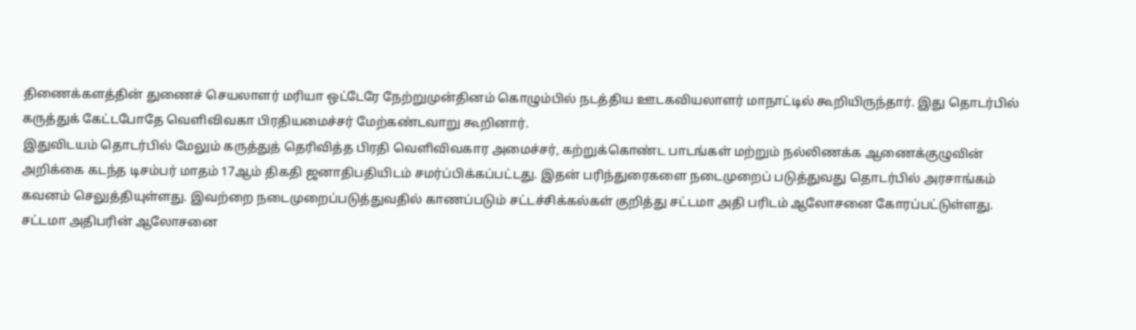திணைக்களத்தின் துணைச் செயலாளர் மரியா ஒட்டேரே நேற்றுமுன்தினம் கொழும்பில் நடத்திய ஊடகவியலாளர் மாநாட்டில் கூறியிருந்தார். இது தொடர்பில் கருத்துக் கேட்டபோதே வெளிவிவகா பிரதியமைச்சர் மேற்கண்டவாறு கூறினார்.
இதுவிடயம் தொடர்பில் மேலும் கருத்துத் தெரிவித்த பிரதி வெளிவிவகார அமைச்சர், கற்றுக்கொண்ட பாடங்கள் மற்றும் நல்லிணக்க ஆணைக்குழுவின் அறிக்கை கடந்த டிசம்பர் மாதம் 17ஆம் திகதி ஜனாதிபதியிடம் சமர்ப்பிக்கப்பட்டது. இதன் பரிந்துரைகளை நடைமுறைப் படுத்துவது தொடர்பில் அரசாங்கம் கவனம் செலுத்தியுள்ளது. இவற்றை நடைமுறைப்படுத்துவதில் காணப்படும் சட்டச்சிக்கல்கள் குறித்து சட்டமா அதி பரிடம் ஆலோசனை கோரப்பட்டுள்ளது.
சட்டமா அதிபரின் ஆலோசனை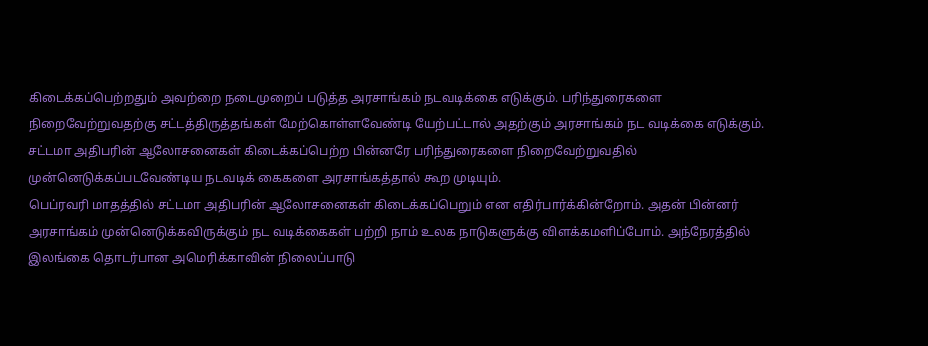கிடைக்கப்பெற்றதும் அவற்றை நடைமுறைப் படுத்த அரசாங்கம் நடவடிக்கை எடுக்கும். பரிந்துரைகளை நிறைவேற்றுவதற்கு சட்டத்திருத்தங்கள் மேற்கொள்ளவேண்டி யேற்பட்டால் அதற்கும் அரசாங்கம் நட வடிக்கை எடுக்கும். சட்டமா அதிபரின் ஆலோசனைகள் கிடைக்கப்பெற்ற பின்னரே பரிந்துரைகளை நிறைவேற்றுவதில் முன்னெடுக்கப்படவேண்டிய நடவடிக் கைகளை அரசாங்கத்தால் கூற முடியும்.
பெப்ரவரி மாதத்தில் சட்டமா அதிபரின் ஆலோசனைகள் கிடைக்கப்பெறும் என எதிர்பார்க்கின்றோம். அதன் பின்னர் அரசாங்கம் முன்னெடுக்கவிருக்கும் நட வடிக்கைகள் பற்றி நாம் உலக நாடுகளுக்கு விளக்கமளிப்போம். அந்நேரத்தில் இலங்கை தொடர்பான அமெரிக்காவின் நிலைப்பாடு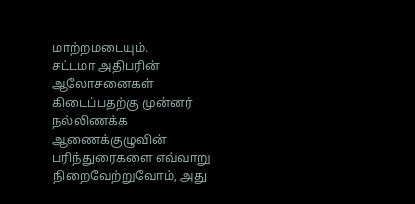மாற்றமடையும்.
சட்டமா அதிபரின் ஆலோசனைகள் கிடைப்பதற்கு முன்னர் நல்லிணக்க ஆணைக்குழுவின் பரிந்துரைகளை எவ்வாறு நிறைவேற்றுவோம், அது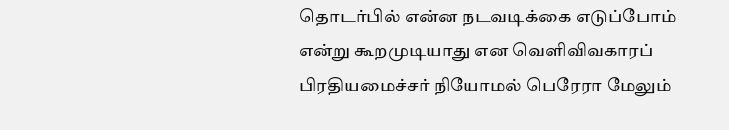தொடர்பில் என்ன நடவடிக்கை எடுப்போம் என்று கூறமுடியாது என வெளிவிவகாரப் பிரதியமைச்சர் நியோமல் பெரேரா மேலும்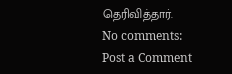தெரிவித்தார்.
No comments:
Post a Comment